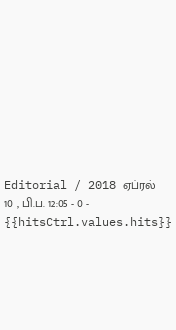Editorial / 2018 ஏப்ரல் 10 , பி.ப. 12:05 - 0 - {{hitsCtrl.values.hits}}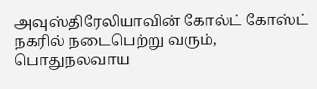அவுஸ்திரேலியாவின் கோல்ட் கோஸ்ட் நகரில் நடைபெற்று வரும், பொதுநலவாய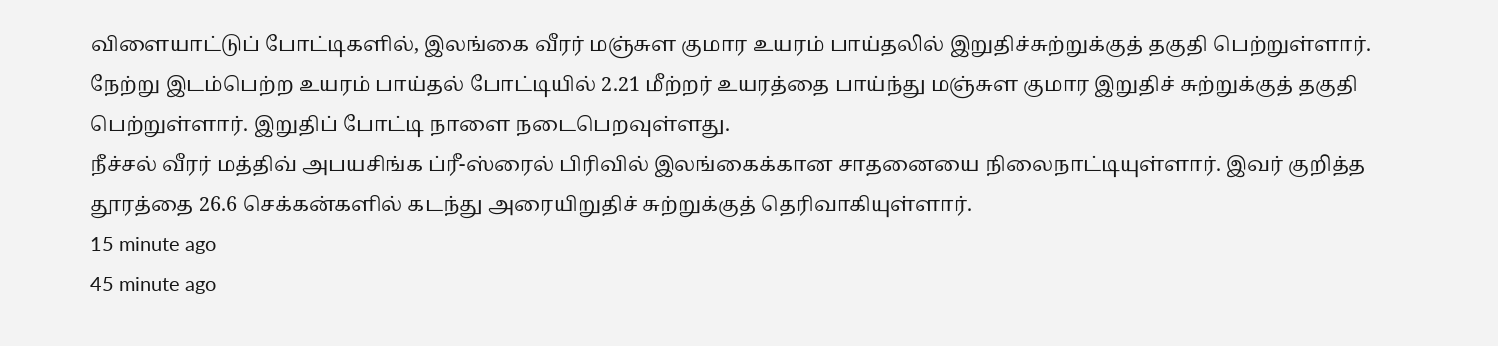விளையாட்டுப் போட்டிகளில், இலங்கை வீரர் மஞ்சுள குமார உயரம் பாய்தலில் இறுதிச்சுற்றுக்குத் தகுதி பெற்றுள்ளார்.
நேற்று இடம்பெற்ற உயரம் பாய்தல் போட்டியில் 2.21 மீற்றர் உயரத்தை பாய்ந்து மஞ்சுள குமார இறுதிச் சுற்றுக்குத் தகுதி பெற்றுள்ளார். இறுதிப் போட்டி நாளை நடைபெறவுள்ளது.
நீச்சல் வீரர் மத்திவ் அபயசிங்க ப்ரீ-ஸ்ரைல் பிரிவில் இலங்கைக்கான சாதனையை நிலைநாட்டியுள்ளார். இவர் குறித்த தூரத்தை 26.6 செக்கன்களில் கடந்து அரையிறுதிச் சுற்றுக்குத் தெரிவாகியுள்ளார்.
15 minute ago
45 minute ago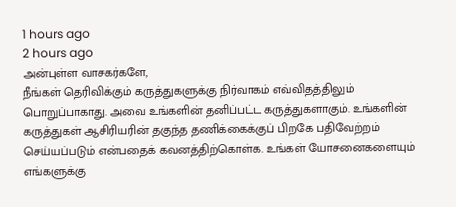1 hours ago
2 hours ago
அன்புள்ள வாசகர்களே,
நீங்கள் தெரிவிக்கும் கருத்துகளுக்கு நிர்வாகம் எவ்விதத்திலும் பொறுப்பாகாது. அவை உங்களின் தனிப்பட்ட கருத்துகளாகும். உங்களின் கருத்துகள் ஆசிரியரின் தகுந்த தணிக்கைக்குப் பிறகே பதிவேற்றம் செய்யப்படும் என்பதைக் கவனத்திற்கொள்க. உங்கள் யோசனைகளையும் எங்களுக்கு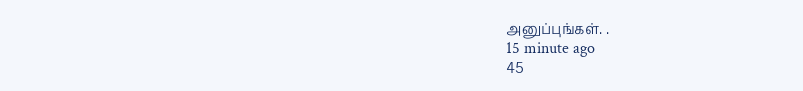அனுப்புங்கள். .
15 minute ago
45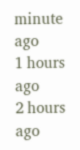minute ago
1 hours ago
2 hours ago